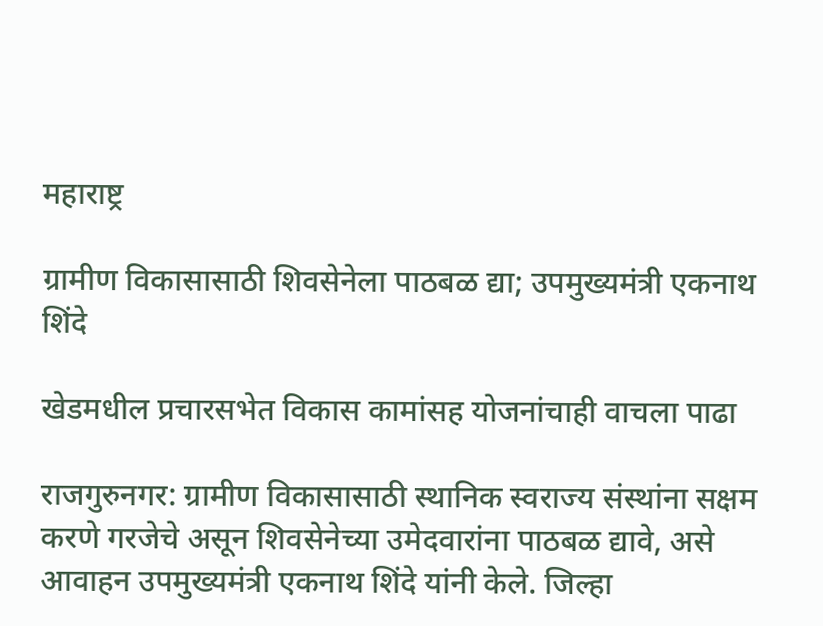महाराष्ट्र

ग्रामीण विकासासाठी शिवसेनेला पाठबळ द्या; उपमुख्यमंत्री एकनाथ शिंदे

खेडमधील प्रचारसभेत विकास कामांसह योजनांचाही वाचला पाढा

राजगुरुनगर: ग्रामीण विकासासाठी स्थानिक स्वराज्य संस्थांना सक्षम करणे गरजेचे असून शिवसेनेच्या उमेदवारांना पाठबळ द्यावे, असे आवाहन उपमुख्यमंत्री एकनाथ शिंदे यांनी केले. जिल्हा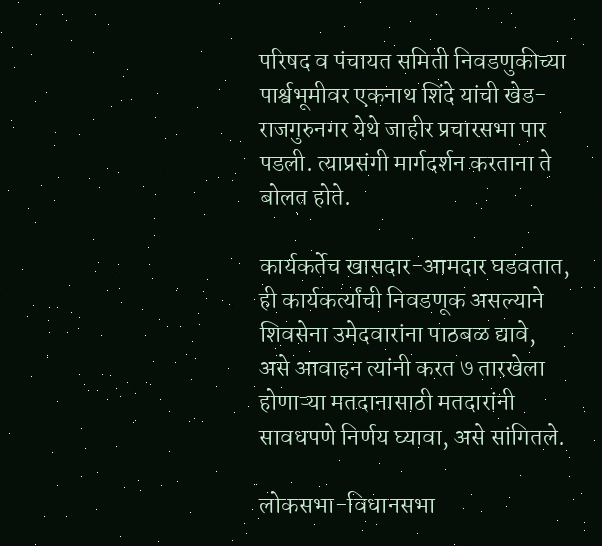परिषद व पंचायत समिती निवडणुकीच्या पार्श्वभूमीवर एकनाथ शिंदे यांची खेड-राजगुरुनगर येथे जाहीर प्रचारसभा पार पडली. त्याप्रसंगी मार्गदर्शन करताना ते बोलत होते.

कार्यकर्तेच खासदार-आमदार घडवतात, ही कार्यकर्त्यांची निवडणूक असल्याने शिवसेना उमेदवारांना पाठबळ द्यावे, असे आवाहन त्यांनी करत ७ तारखेला होणाऱ्या मतदानासाठी मतदारांनी सावधपणे निर्णय घ्यावा, असे सांगितले.

लोकसभा-विधानसभा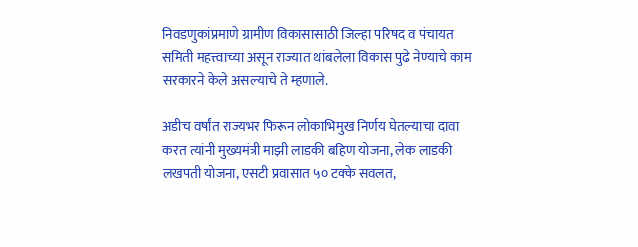निवडणुकांप्रमाणे ग्रामीण विकासासाठी जिल्हा परिषद व पंचायत समिती महत्त्वाच्या असून राज्यात थांबलेला विकास पुढे नेण्याचे काम सरकारने केले असल्याचे ते म्हणाले.

अडीच वर्षांत राज्यभर फिरून लोकाभिमुख निर्णय घेतल्याचा दावा करत त्यांनी मुख्यमंत्री माझी लाडकी बहिण योजना, लेक लाडकी लखपती योजना, एसटी प्रवासात ५० टक्के सवलत,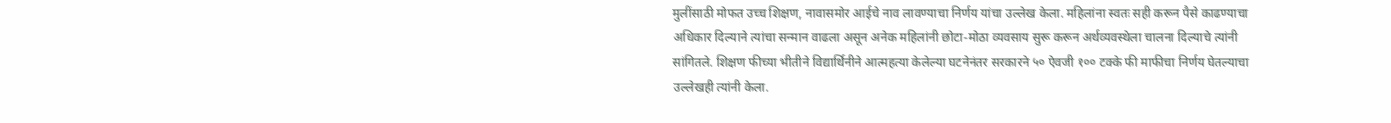मुलींसाठी मोफत उच्च शिक्षण, नावासमोर आईचे नाव लावण्याचा निर्णय यांचा उल्लेख केला. महिलांना स्वतः सही करून पैसे काढण्याचा अधिकार दिल्याने त्यांचा सन्मान वाढला असून अनेक महिलांनी छोटा-मोठा व्यवसाय सुरू करून अर्थव्यवस्थेला चालना दिल्याचे त्यांनी सांगितले. शिक्षण फीच्या भीतीने विद्यार्थिनीने आत्महत्या केलेल्या घटनेनंतर सरकारने ५० ऐवजी १०० टक्के फी माफीचा निर्णय घेतल्याचा उल्लेखही त्यांनी केला.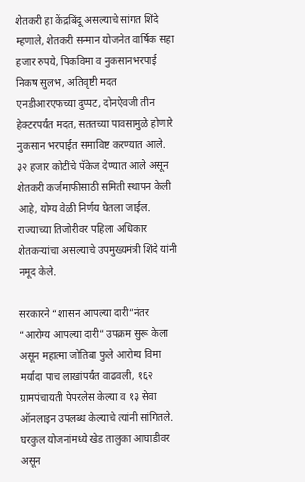शेतकरी हा केंद्रबिंदू असल्याचे सांगत शिंदे म्हणाले, शेतकरी सन्मान योजनेत वार्षिक सहा हजार रुपये, पिकविमा व नुकसानभरपाई निकष सुलभ, अतिवृष्टी मदत एनडीआरएफच्या दुप्पट, दोनऐवजी तीन हेक्टरपर्यंत मदत, सततच्या पावसामुळे होणारे नुकसान भरपाईत समाविष्ट करण्यात आले. ३२ हजार कोटींचे पॅकेज देण्यात आले असून शेतकरी कर्जमाफीसाठी समिती स्थापन केली आहे, योग्य वेळी निर्णय घेतला जाईल. राज्याच्या तिजोरीवर पहिला अधिकार शेतकऱ्यांचा असल्याचे उपमुख्यमंत्री शिंदे यांनी नमूद केले.

सरकारने “शासन आपल्या दारी”नंतर “आरोग्य आपल्या दारी” उपक्रम सुरू केला असून महात्मा जोतिबा फुले आरोग्य विमा मर्यादा पाच लाखांपर्यंत वाढवली, १६२ ग्रामपंचायती पेपरलेस केल्या व १३ सेवा ऑनलाइन उपलब्ध केल्याचे त्यांनी सांगितले. घरकुल योजनांमध्ये खेड तालुका आघाडीवर असून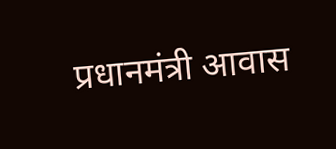प्रधानमंत्री आवास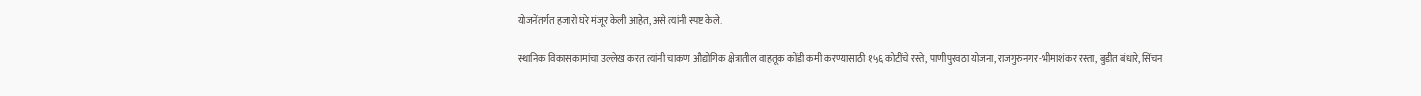योजनेंतर्गत हजारो घरे मंजूर केली आहेत, असे त्यांनी स्पष्ट केले.

स्थानिक विकासकामांचा उल्लेख करत त्यांनी चाकण औद्योगिक क्षेत्रातील वाहतूक कोंडी कमी करण्यासाठी १५६ कोटींचे रस्ते, पाणीपुरवठा योजना, राजगुरुनगर-भीमाशंकर रस्ता, बुडीत बंधारे, सिंचन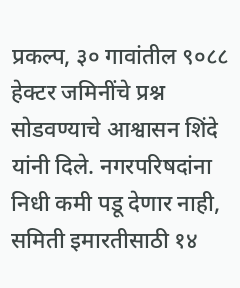प्रकल्प, ३० गावांतील ९०८८ हेक्टर जमिनींचे प्रश्न सोडवण्याचे आश्वासन शिंदे यांनी दिले. नगरपरिषदांना निधी कमी पडू देणार नाही, समिती इमारतीसाठी १४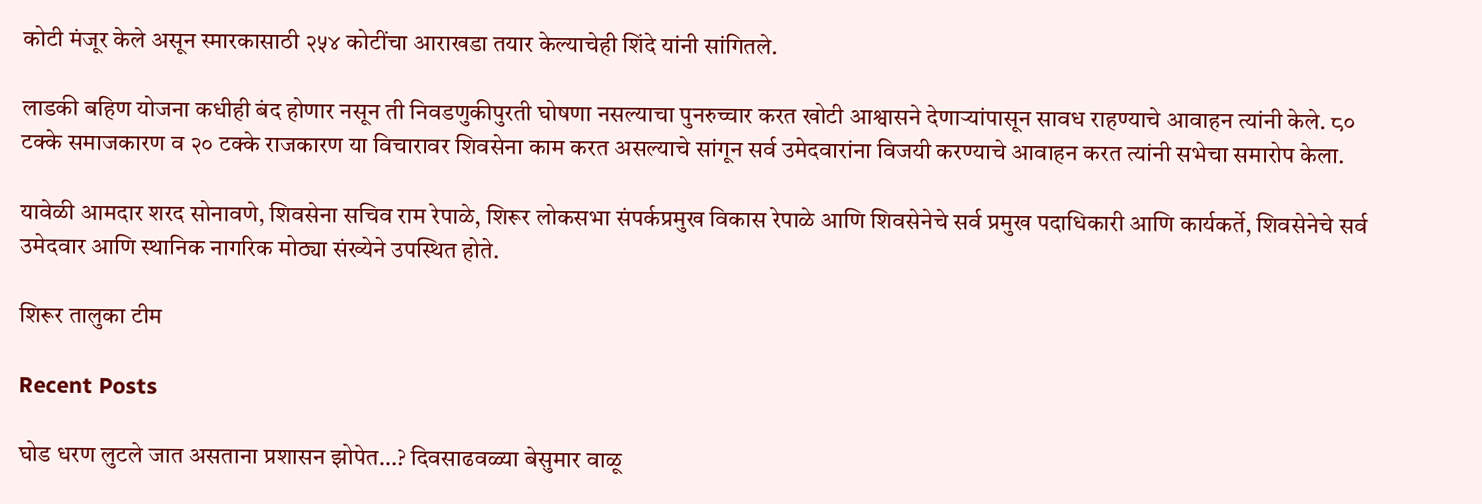कोटी मंजूर केले असून स्मारकासाठी २५४ कोटींचा आराखडा तयार केल्याचेही शिंदे यांनी सांगितले.

लाडकी बहिण योजना कधीही बंद होणार नसून ती निवडणुकीपुरती घोषणा नसल्याचा पुनरुच्चार करत खोटी आश्वासने देणाऱ्यांपासून सावध राहण्याचे आवाहन त्यांनी केले. ८० टक्के समाजकारण व २० टक्के राजकारण या विचारावर शिवसेना काम करत असल्याचे सांगून सर्व उमेदवारांना विजयी करण्याचे आवाहन करत त्यांनी सभेचा समारोप केला.

यावेळी आमदार शरद सोनावणे, शिवसेना सचिव राम रेपाळे, शिरूर लोकसभा संपर्कप्रमुख विकास रेपाळे आणि शिवसेनेचे सर्व प्रमुख पदाधिकारी आणि कार्यकर्ते, शिवसेनेचे सर्व उमेदवार आणि स्थानिक नागरिक मोठ्या संख्येने उपस्थित होते.

शिरूर तालुका टीम

Recent Posts

घोड धरण लुटले जात असताना प्रशासन झोपेत…? दिवसाढवळ्या बेसुमार वाळू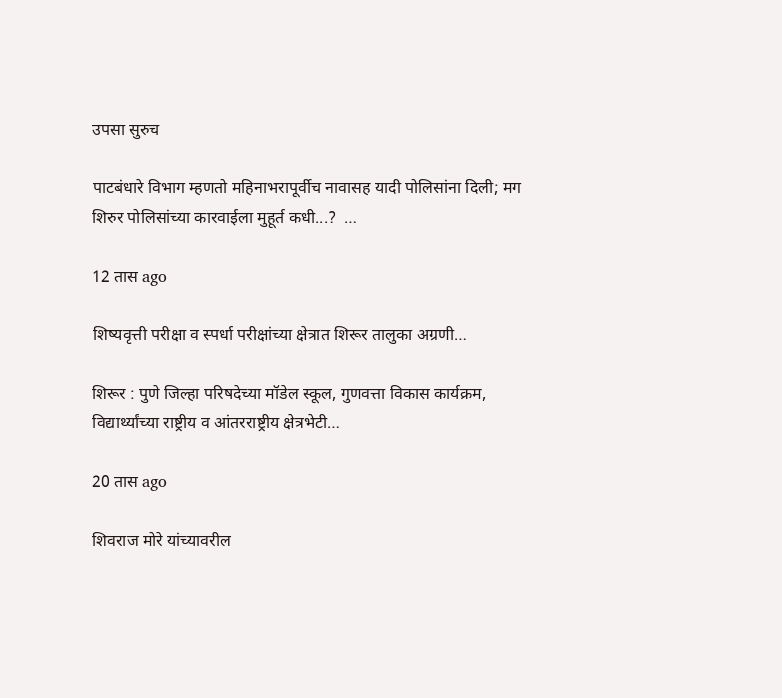उपसा सुरुच

पाटबंधारे विभाग म्हणतो महिनाभरापूर्वीच नावासह यादी पोलिसांना दिली; मग शिरुर पोलिसांच्या कारवाईला मुहूर्त कधी...?  …

12 तास ago

शिष्यवृत्ती परीक्षा व स्पर्धा परीक्षांच्या क्षेत्रात शिरूर तालुका अग्रणी…

शिरूर : पुणे जिल्हा परिषदेच्या मॉडेल स्कूल, गुणवत्ता विकास कार्यक्रम, विद्यार्थ्यांच्या राष्ट्रीय व आंतरराष्ट्रीय क्षेत्रभेटी…

20 तास ago

शिवराज मोरे यांच्यावरील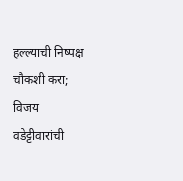हल्ल्याची निष्पक्ष चौकशी करा; विजय वडेट्टीवारांची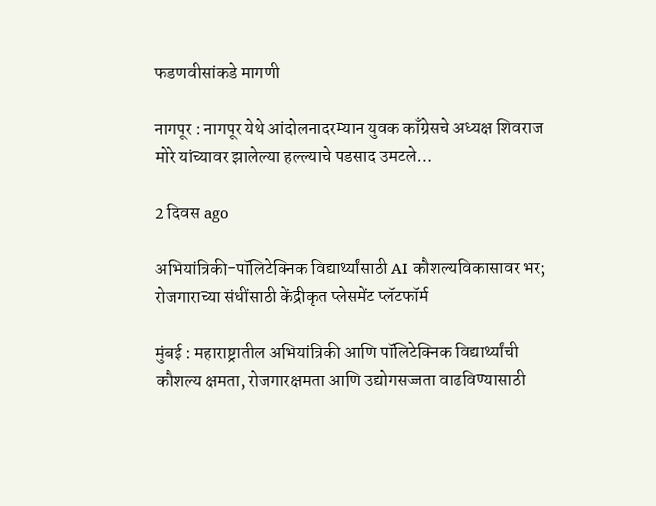फडणवीसांकडे मागणी

नागपूर : नागपूर येथे आंदोलनादरम्यान युवक काँग्रेसचे अध्यक्ष शिवराज मोरे यांच्यावर झालेल्या हल्ल्याचे पडसाद उमटले…

2 दिवस ago

अभियांत्रिकी-पॉलिटेक्निक विद्यार्थ्यांसाठी AI कौशल्यविकासावर भर; रोजगाराच्या संधींसाठी केंद्रीकृत प्लेसमेंट प्लॅटफॉर्म

मुंबई : महाराष्ट्रातील अभियांत्रिकी आणि पॉलिटेक्निक विद्यार्थ्यांची कौशल्य क्षमता, रोजगारक्षमता आणि उद्योगसज्जता वाढविण्यासाठी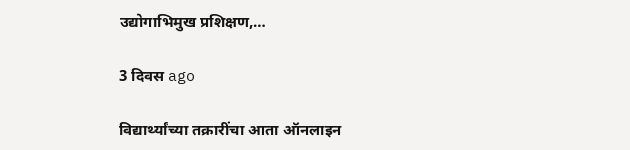उद्योगाभिमुख प्रशिक्षण,…

3 दिवस ago

विद्यार्थ्यांच्या तक्रारींचा आता ऑनलाइन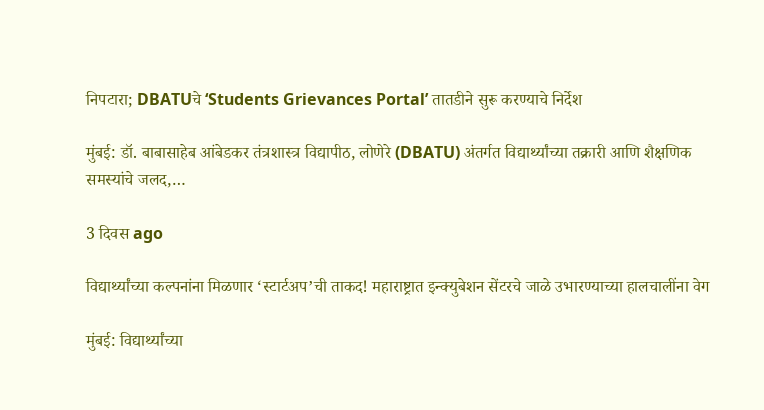निपटारा; DBATUचे ‘Students Grievances Portal’ तातडीने सुरू करण्याचे निर्देश

मुंबई: डॉ. बाबासाहेब आंबेडकर तंत्रशास्त्र विद्यापीठ, लोणेरे (DBATU) अंतर्गत विद्यार्थ्यांच्या तक्रारी आणि शैक्षणिक समस्यांचे जलद,…

3 दिवस ago

विद्यार्थ्यांच्या कल्पनांना मिळणार ‘स्टार्टअप’ची ताकद! महाराष्ट्रात इन्क्युबेशन सेंटरचे जाळे उभारण्याच्या हालचालींना वेग

मुंबई: विद्यार्थ्यांच्या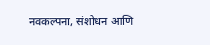नवकल्पना, संशोधन आणि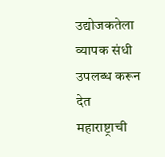उद्योजकतेला व्यापक संधी उपलब्ध करून देत महाराष्ट्राची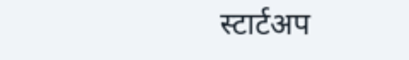स्टार्टअप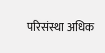परिसंस्था अधिक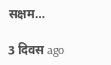सक्षम…

3 दिवस ago